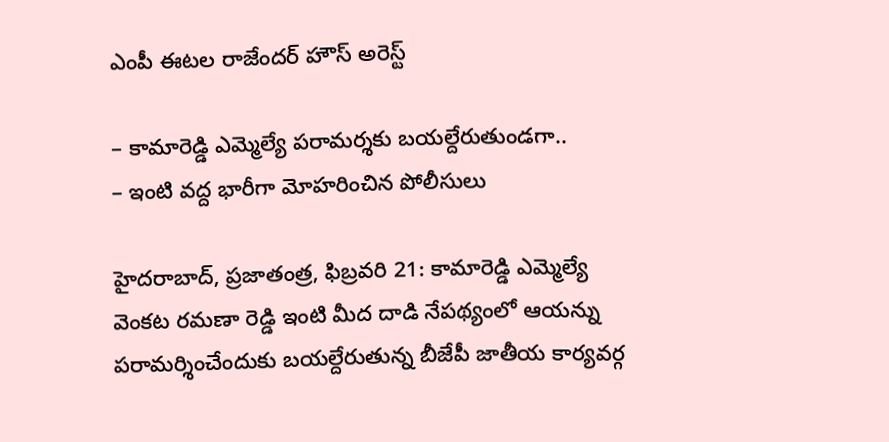ఎంపీ ఈటల రాజేందర్ హౌస్ అరెస్ట్

– కామారెడ్డి ఎమ్మెల్యే పరామర్శకు బయల్దేరుతుండగా..
– ఇంటి వద్ద భారీగా మోహరించిన పోలీసులు

హైదరాబాద్, ప్రజాతంత్ర, ఫిబ్రవరి 21: కామారెడ్డి ఎమ్మెల్యే వెంకట రమణా రెడ్డి ఇంటి మీద దాడి నేపథ్యంలో ఆయన్ను పరామర్శించేందుకు బ‌య‌ల్దేరుతున్న‌ బీజేపీ జాతీయ కార్యవర్గ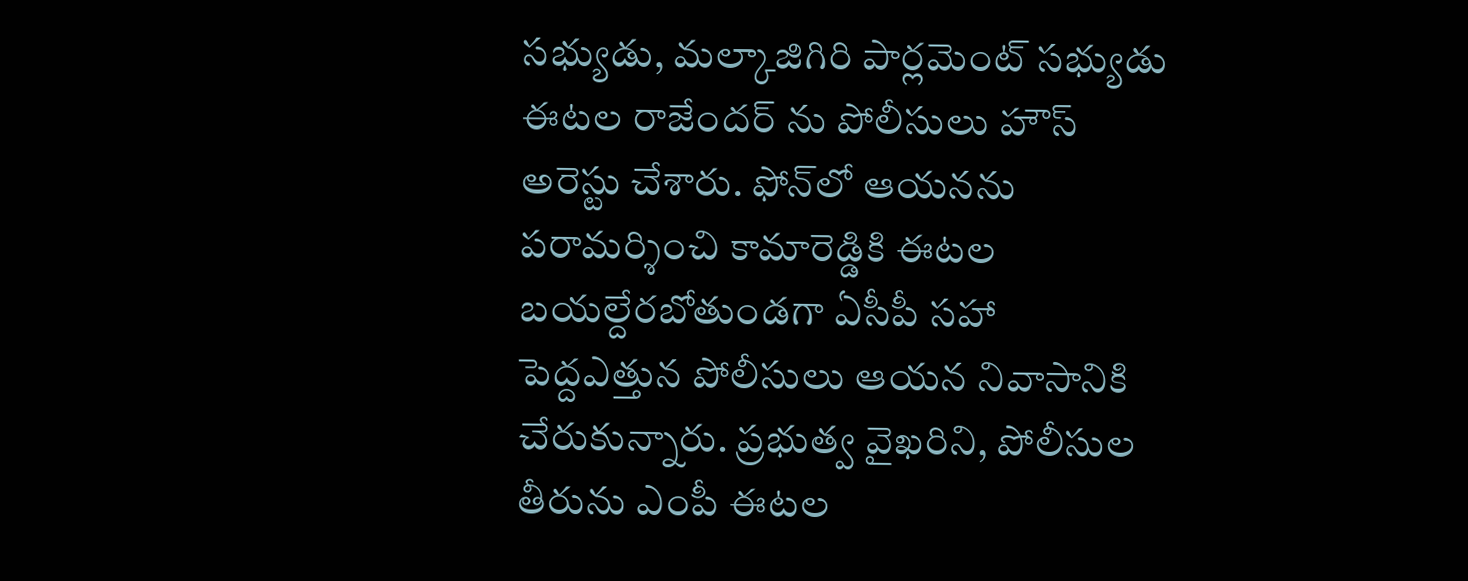సభ్యుడు, మల్కాజిగిరి పార్లమెంట్ సభ్యుడు ఈటల రాజేందర్ ను పోలీసులు హౌస్ అరెస్టు చేశారు. ఫోన్‌లో ఆయనను పరామర్శించి కామారెడ్డికి ఈటల బ‌య‌ల్దేర‌బోతుండ‌గా ఏసీపీ సహా పెద్దఎత్తున పోలీసులు ఆయన నివాసానికి చేరుకున్నారు. ప్రభుత్వ వైఖరిని, పోలీసుల తీరును ఎంపీ ఈటల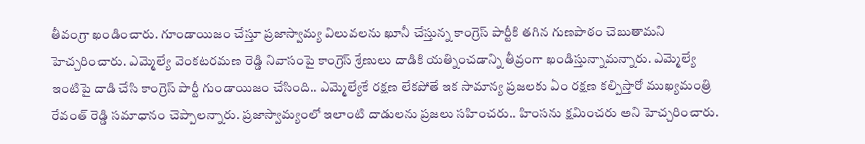తీవంగ్రా ఖండించారు. గూండాయిజం చేస్తూ ప్రజాస్వామ్య విలువలను ఖూనీ చేస్తున్న కాంగ్రెస్ పార్టీకి తగిన గుణపాఠం చెబుతామని హెచ్చరించారు. ఎమ్మెల్యే వెంకటరమణ రెడ్డి నివాసంపై కాంగ్రెస్ శ్రేణులు దాడికి యత్నించడాన్ని తీవ్రంగా ఖండిస్తున్నామన్నారు. ఎమ్మెల్యే ఇంటిపై దాడి చేసి కాంగ్రెస్ పార్టీ గుండాయిజం చేసింది.. ఎమ్మెల్యేకే రక్షణ లేకపోతే ఇక సామాన్య ప్రజలకు ఏం రక్షణ కల్పిస్తారో ముఖ్యమంత్రి రేవంత్ రెడ్డి సమాధానం చెప్పాలన్నారు. ప్రజాస్వామ్యంలో ఇలాంటి దాడులను ప్రజలు సహించరు.. హింసను క్షమించరు అని హెచ్చరించారు.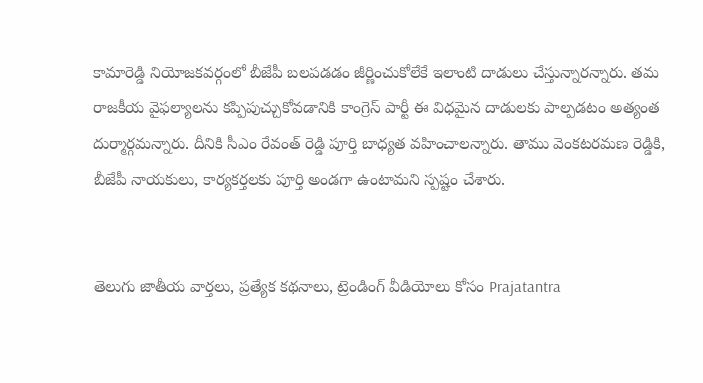కామారెడ్డి నియోజకవర్గంలో బీజేపీ బలపడడం జీర్ణించుకోలేకే ఇలాంటి దాడులు చేస్తున్నారన్నారు. తమ రాజకీయ వైఫల్యాలను కప్పిపుచ్చుకోవడానికి కాంగ్రెస్ పార్టీ ఈ విధమైన దాడులకు పాల్పడటం అత్యంత దుర్మార్గమన్నారు. దీనికి సీఎం రేవంత్ రెడ్డి పూర్తి బాధ్యత వహించాలన్నారు. తాము వెంకటరమణ రెడ్డికి, బీజేపీ నాయకులు, కార్యకర్తలకు పూర్తి అండగా ఉంటామని స్పష్టం చేశారు.


తెలుగు జాతీయ వార్తలు, ప్రత్యేక కథనాలు, ట్రెండింగ్ వీడియోలు కోసం Prajatantra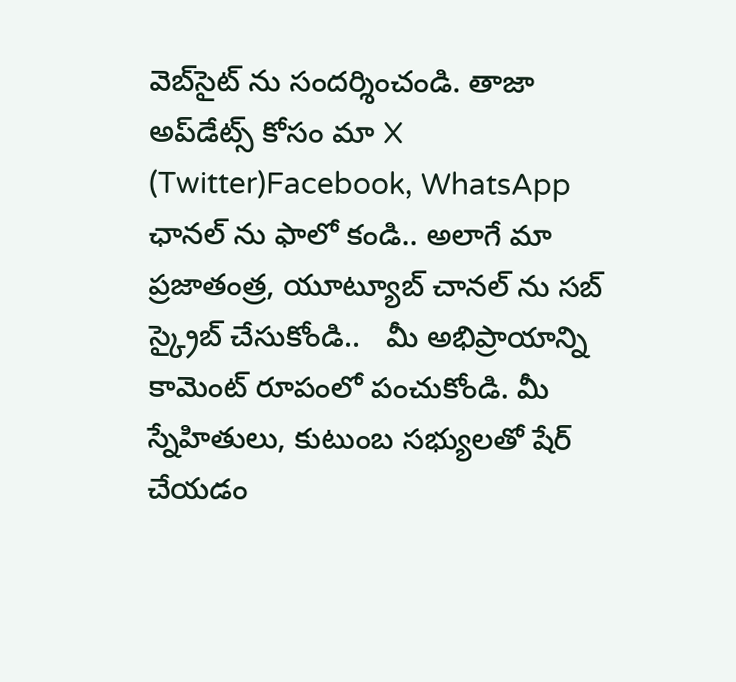వెబ్‌సైట్ ను సందర్శించండి. తాజా అప్‌డేట్స్ కోసం మా X (Twitter)Facebook, WhatsApp ఛానల్ ను ఫాలో కండి.. అలాగే మా ప్రజాతంత్ర, యూట్యూబ్ చానల్ ను సబ్ స్క్రైబ్ చేసుకోండి..   మీ అభిప్రాయాన్ని కామెంట్ రూపంలో పంచుకోండి. మీ స్నేహితులు, కుటుంబ సభ్యులతో షేర్ చేయడం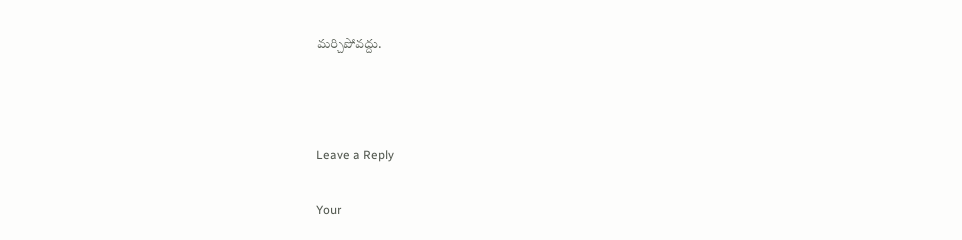మర్చిపోవద్దు.



Leave a Reply

Your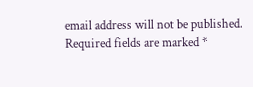email address will not be published. Required fields are marked *